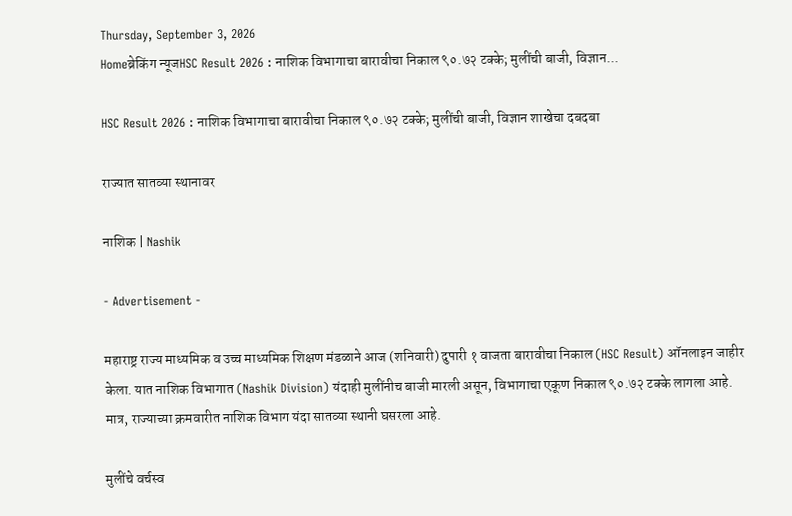Thursday, September 3, 2026
Homeब्रेकिंग न्यूजHSC Result 2026 : नाशिक विभागाचा बारावीचा निकाल ९०.७२ टक्के; मुलींची बाजी, विज्ञान...

HSC Result 2026 : नाशिक विभागाचा बारावीचा निकाल ९०.७२ टक्के; मुलींची बाजी, विज्ञान शाखेचा दबदबा

राज्यात सातव्या स्थानावर

नाशिक | Nashik

- Advertisement -

महाराष्ट्र राज्य माध्यमिक व उच्च माध्यमिक शिक्षण मंडळाने आज (शनिवारी) दुपारी १ वाजता बारावीचा निकाल (HSC Result) ऑनलाइन जाहीर केला. यात नाशिक विभागात (Nashik Division) यंदाही मुलींनीच बाजी मारली असून, विभागाचा एकूण निकाल ९०.७२ टक्के लागला आहे. मात्र, राज्याच्या क्रमवारीत नाशिक विभाग यंदा सातव्या स्थानी घसरला आहे.

मुलींचे वर्चस्व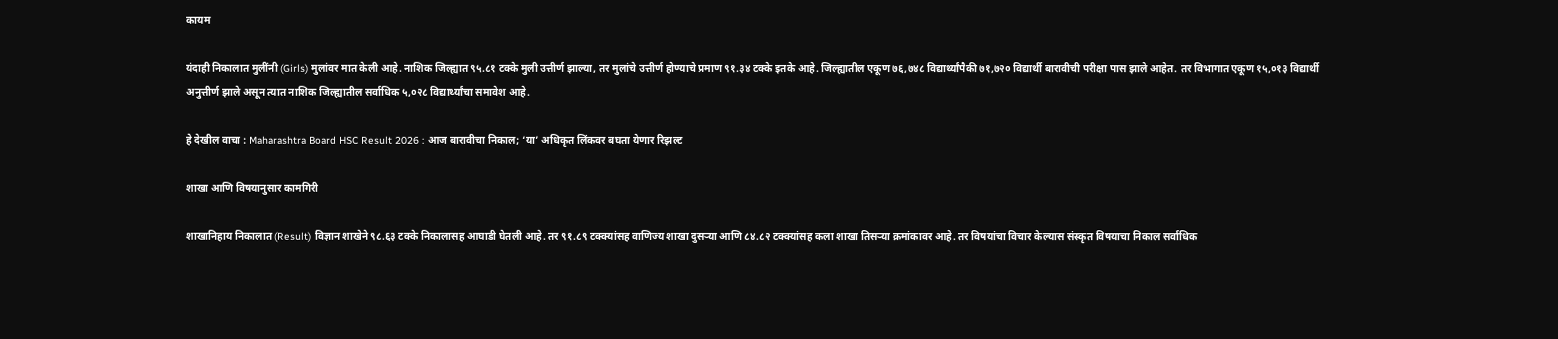कायम

यंदाही निकालात मुलींनी (Girls) मुलांवर मात केली आहे. नाशिक जिल्ह्यात ९५.८१ टक्के मुली उत्तीर्ण झाल्या, तर मुलांचे उत्तीर्ण होण्याचे प्रमाण ९१.३४ टक्के इतके आहे. जिल्ह्यातील एकूण ७६,७४८ विद्यार्थ्यांपैकी ७१,७२० विद्यार्थी बारावीची परीक्षा पास झाले आहेत. तर विभागात एकूण १५,०१३ विद्यार्थी अनुत्तीर्ण झाले असून त्यात नाशिक जिल्ह्यातील सर्वाधिक ५,०२८ विद्यार्थ्यांचा समावेश आहे.

हे देखील वाचा : Maharashtra Board HSC Result 2026 : आज बारावीचा निकाल; ‘या’ अधिकृत लिंकवर बघता येणार रिझल्ट

शाखा आणि विषयानुसार कामगिरी

शाखानिहाय निकालात (Result) विज्ञान शाखेने ९८.६३ टक्के निकालासह आघाडी घेतली आहे. तर ९१.८९ टक्क्यांसह वाणिज्य शाखा दुसऱ्या आणि ८४.८२ टक्क्यांसह कला शाखा तिसऱ्या क्रमांकावर आहे. तर विषयांचा विचार केल्यास संस्कृत विषयाचा निकाल सर्वाधिक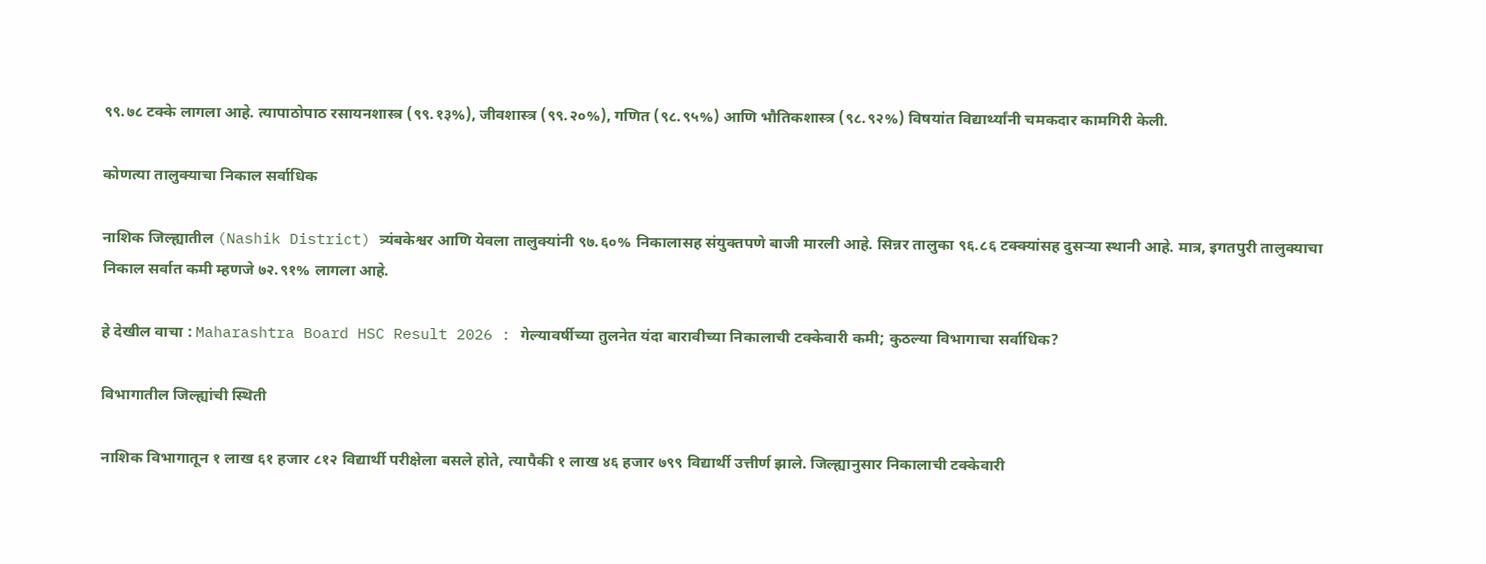९९.७८ टक्के लागला आहे. त्यापाठोपाठ रसायनशास्त्र (९९.१३%), जीवशास्त्र (९९.२०%), गणित (९८.९५%) आणि भौतिकशास्त्र (९८.९२%) विषयांत विद्यार्थ्यांनी चमकदार कामगिरी केली.

कोणत्या तालुक्याचा निकाल सर्वाधिक

नाशिक जिल्ह्यातील (Nashik District) त्र्यंबकेश्वर आणि येवला तालुक्यांनी ९७.६०% निकालासह संयुक्तपणे बाजी मारली आहे. सिन्नर तालुका ९६.८६ टक्क्यांसह दुसऱ्या स्थानी आहे. मात्र, इगतपुरी तालुक्याचा निकाल सर्वात कमी म्हणजे ७२.९१% लागला आहे.

हे देखील वाचा : Maharashtra Board HSC Result 2026 : गेल्यावर्षीच्या तुलनेत यंदा बारावीच्या निकालाची टक्केवारी कमी; कुठल्या विभागाचा सर्वाधिक?

विभागातील जिल्ह्यांची स्थिती

नाशिक विभागातून १ लाख ६१ हजार ८१२ विद्यार्थी परीक्षेला बसले होते, त्यापैकी १ लाख ४६ हजार ७९९ विद्यार्थी उत्तीर्ण झाले. जिल्ह्यानुसार निकालाची टक्केवारी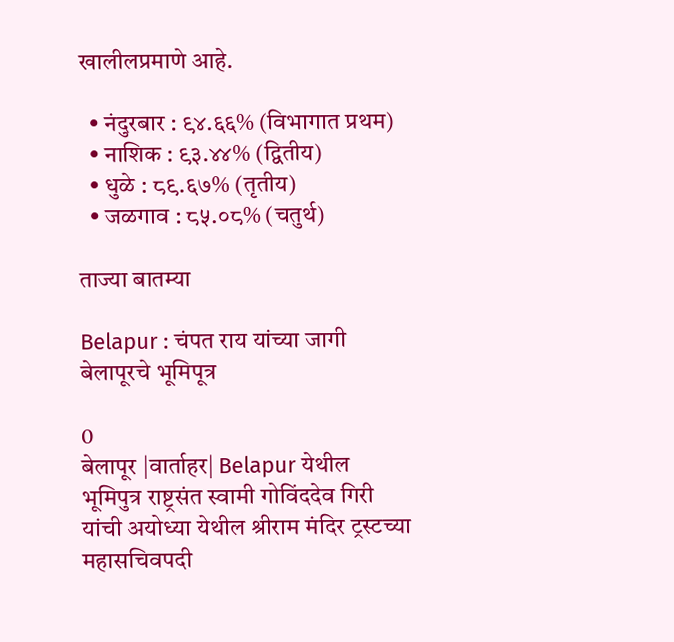खालीलप्रमाणे आहे.

  • नंदुरबार : ९४.६६% (विभागात प्रथम)
  • नाशिक : ९३.४४% (द्वितीय)
  • धुळे : ८९.६७% (तृतीय)
  • जळगाव : ८५.०८% (चतुर्थ)

ताज्या बातम्या

Belapur : चंपत राय यांच्या जागी बेलापूरचे भूमिपूत्र

0
बेलापूर |वार्ताहर| Belapur येथील भूमिपुत्र राष्ट्रसंत स्वामी गोविंददेव गिरी यांची अयोध्या येथील श्रीराम मंदिर ट्रस्टच्या महासचिवपदी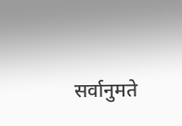सर्वानुमते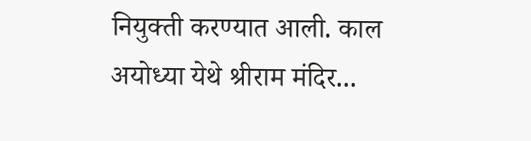नियुक्ती करण्यात आली. काल अयोध्या येथे श्रीराम मंदिर...